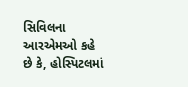સિવિલના આરએમઓ કહે છે કે, હોસ્પિટલમાં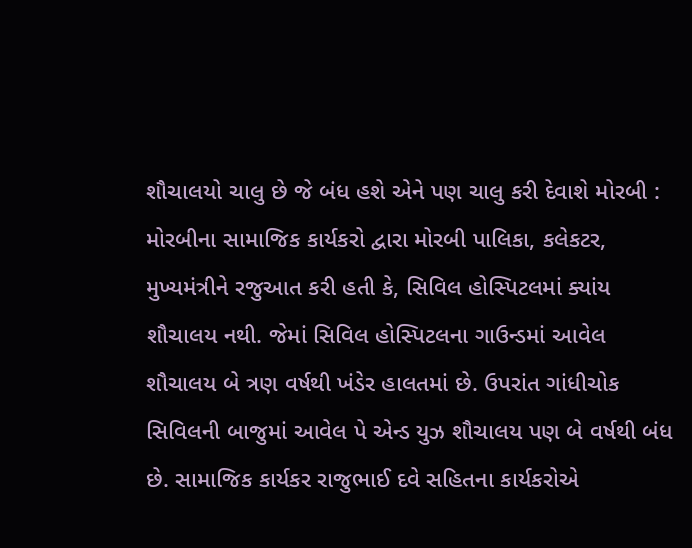શૌચાલયો ચાલુ છે જે બંધ હશે એને પણ ચાલુ કરી દેવાશે મોરબી : મોરબીના સામાજિક કાર્યકરો દ્વારા મોરબી પાલિકા, કલેકટર, મુખ્યમંત્રીને રજુઆત કરી હતી કે, સિવિલ હોસ્પિટલમાં ક્યાંય શૌચાલય નથી. જેમાં સિવિલ હોસ્પિટલના ગાઉન્ડમાં આવેલ શૌચાલય બે ત્રણ વર્ષથી ખંડેર હાલતમાં છે. ઉપરાંત ગાંધીચોક સિવિલની બાજુમાં આવેલ પે એન્ડ યુઝ શૌચાલય પણ બે વર્ષથી બંધ છે. સામાજિક કાર્યકર રાજુભાઈ દવે સહિતના કાર્યકરોએ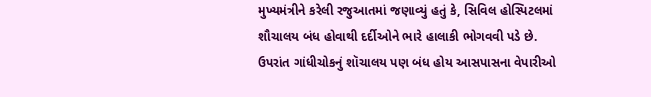મુખ્યમંત્રીને કરેલી રજુઆતમાં જણાવ્યું હતું કે, સિવિલ હોસ્પિટલમાં શૌચાલય બંધ હોવાથી દર્દીઓને ભારે હાલાકી ભોગવવી પડે છે. ઉપરાંત ગાંધીચોકનું શૉચાલય પણ બંધ હોય આસપાસના વેપારીઓ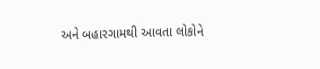અને બહારગામથી આવતા લોકોને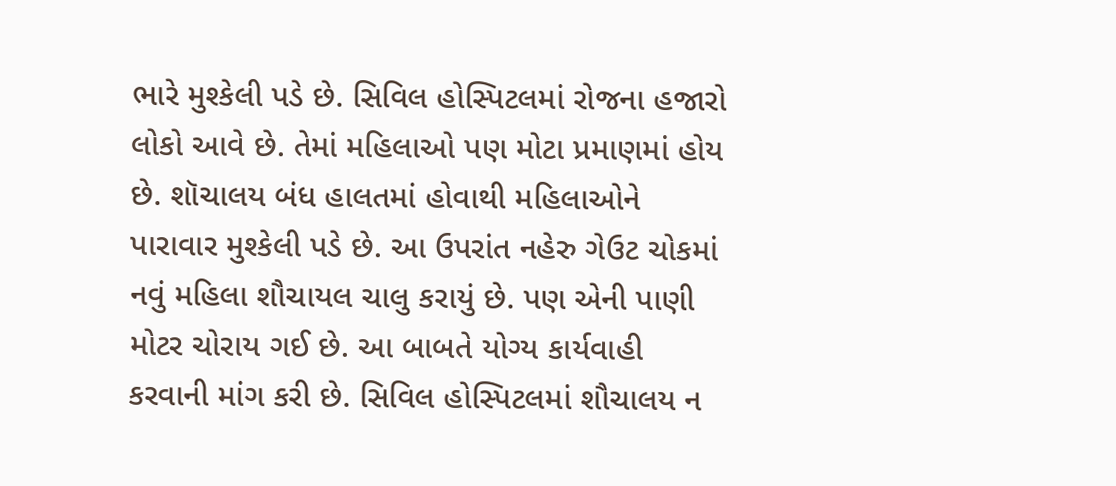ભારે મુશ્કેલી પડે છે. સિવિલ હોસ્પિટલમાં રોજના હજારો લોકો આવે છે. તેમાં મહિલાઓ પણ મોટા પ્રમાણમાં હોય છે. શૉચાલય બંધ હાલતમાં હોવાથી મહિલાઓને પારાવાર મુશ્કેલી પડે છે. આ ઉપરાંત નહેરુ ગેઉટ ચોકમાં નવું મહિલા શૌચાયલ ચાલુ કરાયું છે. પણ એની પાણી મોટર ચોરાય ગઈ છે. આ બાબતે યોગ્ય કાર્યવાહી કરવાની માંગ કરી છે. સિવિલ હોસ્પિટલમાં શૌચાલય ન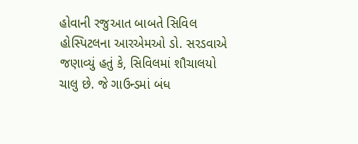હોવાની રજુઆત બાબતે સિવિલ હોસ્પિટલના આરએમઓ ડો. સરડવાએ જણાવ્યું હતું કે, સિવિલમાં શૌચાલયો ચાલુ છે. જે ગાઉન્ડમાં બંધ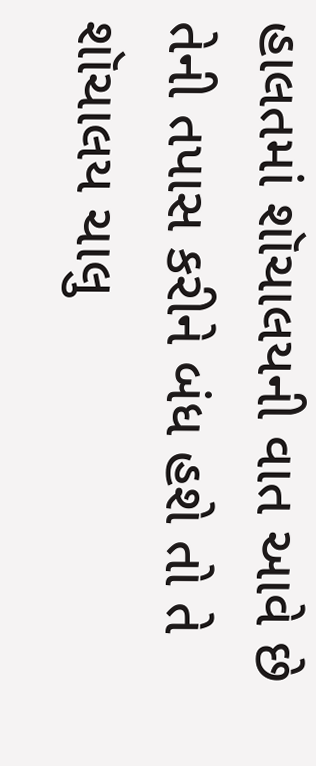હાલતમાં શૉચાલયની વાત આવે છે તેની તપાસ કરીને બંધ હશે તો તે શૉચાલય ચાલુ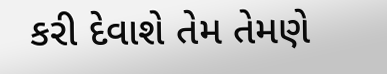કરી દેવાશે તેમ તેમણે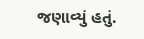જણાવ્યું હતું.